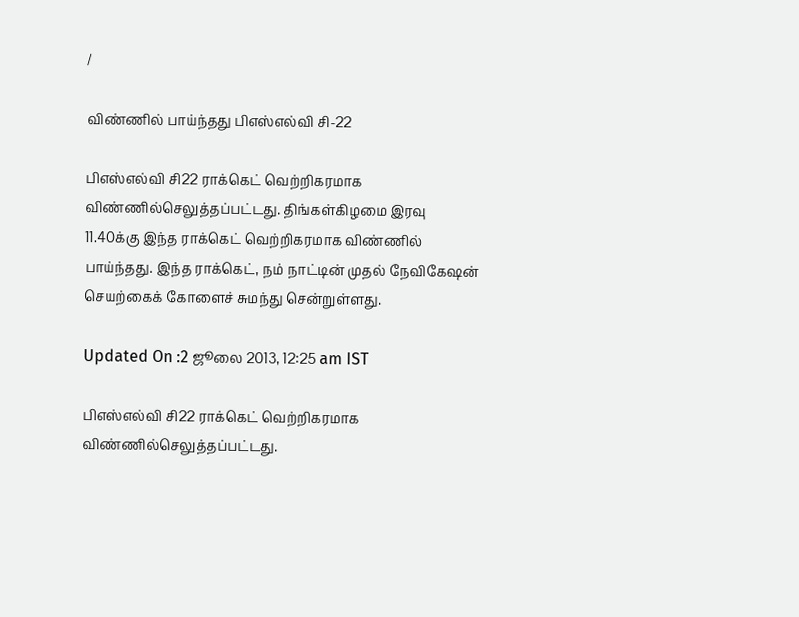/

விண்ணில் பாய்ந்தது பிஎஸ்எல்வி சி-22

பிஎஸ்எல்வி சி22 ராக்கெட் வெற்றிகரமாக விண்ணில்செலுத்தப்பட்டது. திங்கள்கிழமை இரவு 11.40க்கு இந்த ராக்கெட் வெற்றிகரமாக விண்ணில் பாய்ந்தது. இந்த ராக்கெட், நம் நாட்டின் முதல் நேவிகேஷன் செயற்கைக் கோளைச் சுமந்து சென்றுள்ளது.

Updated On :2 ஜூலை 2013, 12:25 am IST

பிஎஸ்எல்வி சி22 ராக்கெட் வெற்றிகரமாக விண்ணில்செலுத்தப்பட்டது.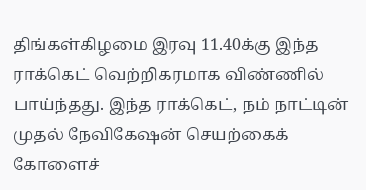திங்கள்கிழமை இரவு 11.40க்கு இந்த ராக்கெட் வெற்றிகரமாக விண்ணில் பாய்ந்தது. இந்த ராக்கெட், நம் நாட்டின் முதல் நேவிகேஷன் செயற்கைக் கோளைச்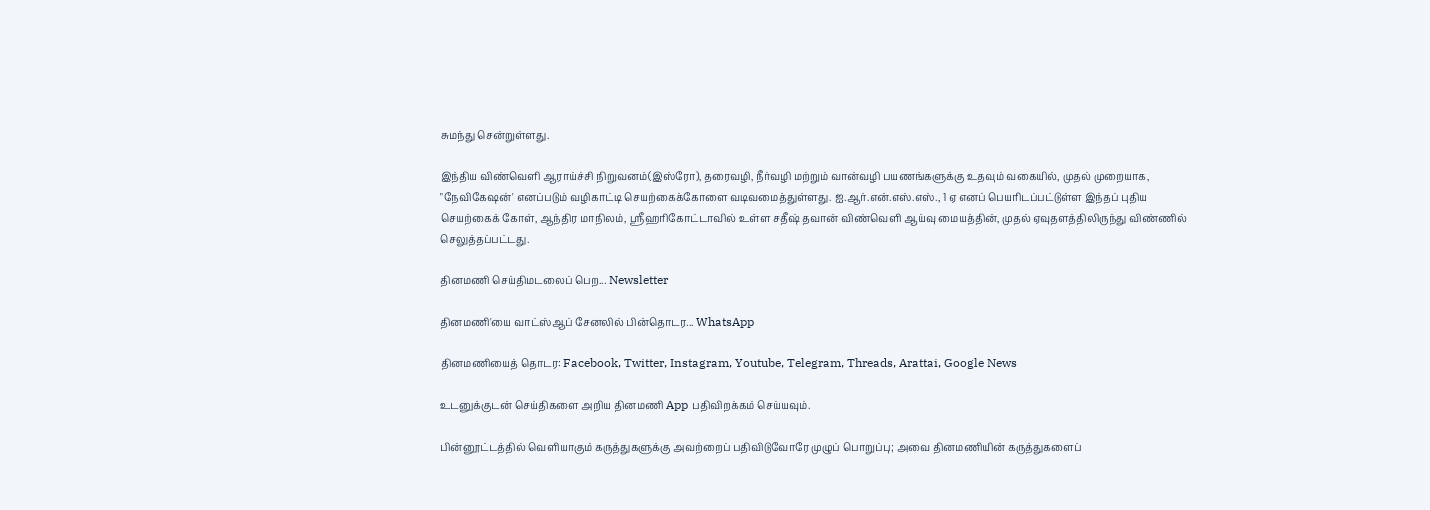சுமந்து சென்றுள்ளது.

இந்திய விண்வெளி ஆராய்ச்சி நிறுவனம்(இஸ்ரோ), தரைவழி, நீர்வழி மற்றும் வான்வழி பயணங்களுக்கு உதவும் வகையில், முதல் முறையாக, "நேவிகேஷன்' எனப்படும் வழிகாட்டி செயற்கைக்கோளை வடிவமைத்துள்ளது. ஐ.ஆர்.என்.எஸ்.எஸ்., 1 ஏ எனப் பெயரிடப்பட்டுள்ள இந்தப் புதிய செயற்கைக் கோள், ஆந்திர மாநிலம், ஸ்ரீஹரிகோட்டாவில் உள்ள சதீஷ் தவான் விண்வெளி ஆய்வு மையத்தின், முதல் ஏவுதளத்திலிருந்து விண்ணில் செலுத்தப்பட்டது.

தினமணி செய்திமடலைப் பெற... Newsletter

தினமணி'யை வாட்ஸ்ஆப் சேனலில் பின்தொடர... WhatsApp

தினமணியைத் தொடர: Facebook, Twitter, Instagram, Youtube, Telegram, Threads, Arattai, Google News

உடனுக்குடன் செய்திகளை அறிய தினமணி App பதிவிறக்கம் செய்யவும்.

பின்னூட்டத்தில் வெளியாகும் கருத்துகளுக்கு அவற்றைப் பதிவிடுவோரே முழுப் பொறுப்பு; அவை தினமணியின் கருத்துகளைப்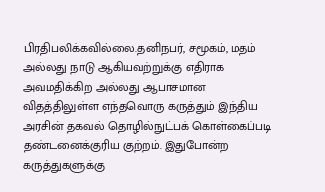பிரதிபலிக்கவில்லை.தனிநபர், சமூகம், மதம் அல்லது நாடு ஆகியவற்றுக்கு எதிராக அவமதிக்கிற அல்லது ஆபாசமான விதத்திலுள்ள எந்தவொரு கருத்தும் இந்திய அரசின் தகவல் தொழில்நுட்பக் கொள்கைப்படி தண்டனைக்குரிய குற்றம். இதுபோன்ற கருத்துகளுக்கு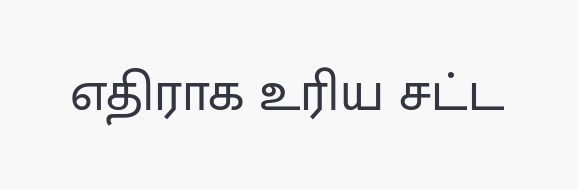எதிராக உரிய சட்ட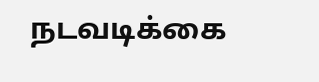நடவடிக்கை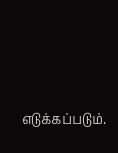எடுக்கப்படும்.